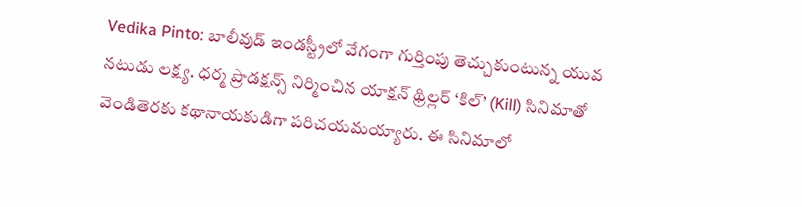Vedika Pinto: బాలీవుడ్ ఇండస్ట్రీలో వేగంగా గుర్తింపు తెచ్చుకుంటున్న యువ నటుడు లక్ష్య. ధర్మ ప్రొడక్షన్స్ నిర్మించిన యాక్షన్ థ్రిల్లర్ ‘కిల్’ (Kill) సినిమాతో వెండితెరకు కథానాయకుడిగా పరిచయమయ్యారు. ఈ సినిమాలో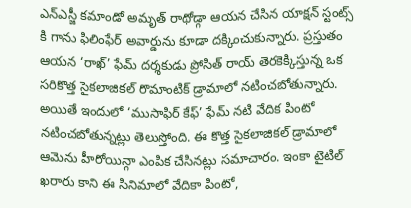ఎన్ఎస్జీ కమాండో అమృత్ రాథోడ్గా ఆయన చేసిన యాక్షన్ స్టంట్స్ కి గాను ఫిలింఫేర్ అవార్డును కూడా దక్కించుకున్నారు. ప్రస్తుతం ఆయన ‘రాఖ్’ ఫేమ్ దర్శకుడు ప్రోసిత్ రాయ్ తెరకెక్కిస్తున్న ఒక సరికొత్త సైకలాజికల్ రొమాంటిక్ డ్రామాలో నటించబోతున్నారు. అయితే ఇందులో ‘ముసాఫిర్ కేఫ్’ ఫేమ్ నటి వేదిక పింటో నటించబోతున్నట్లు తెలుస్తోంది. ఈ కొత్త సైకలాజికల్ డ్రామాలో ఆమెను హీరోయిన్గా ఎంపిక చేసినట్లు సమాచారం. ఇంకా టైటిల్ ఖరారు కాని ఈ సినిమాలో వేదికా పింటో,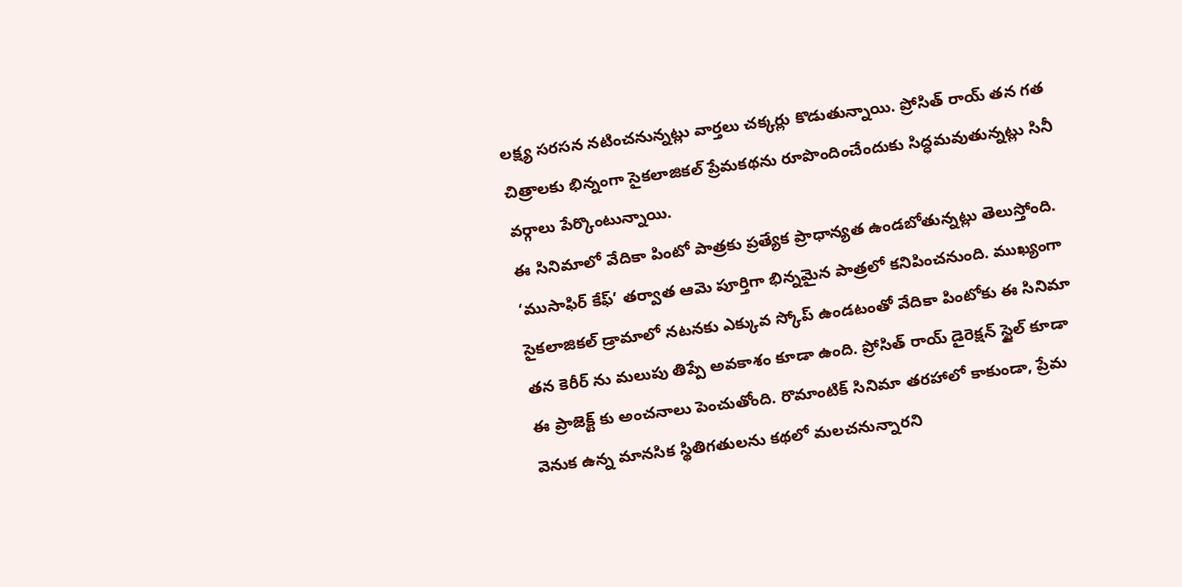లక్ష్య సరసన నటించనున్నట్లు వార్తలు చక్కర్లు కొడుతున్నాయి. ప్రోసిత్ రాయ్ తన గత చిత్రాలకు భిన్నంగా సైకలాజికల్ ప్రేమకథను రూపొందించేందుకు సిద్ధమవుతున్నట్లు సినీ వర్గాలు పేర్కొంటున్నాయి.
ఈ సినిమాలో వేదికా పింటో పాత్రకు ప్రత్యేక ప్రాధాన్యత ఉండబోతున్నట్లు తెలుస్తోంది. ‘ముసాఫిర్ కేఫ్’ తర్వాత ఆమె పూర్తిగా భిన్నమైన పాత్రలో కనిపించనుంది. ముఖ్యంగా సైకలాజికల్ డ్రామాలో నటనకు ఎక్కువ స్కోప్ ఉండటంతో వేదికా పింటోకు ఈ సినిమా తన కెరీర్ ను మలుపు తిప్పే అవకాశం కూడా ఉంది. ప్రోసిత్ రాయ్ డైరెక్షన్ స్టైల్ కూడా ఈ ప్రాజెక్ట్ కు అంచనాలు పెంచుతోంది. రొమాంటిక్ సినిమా తరహాలో కాకుండా, ప్రేమ వెనుక ఉన్న మానసిక స్థితిగతులను కథలో మలచనున్నారని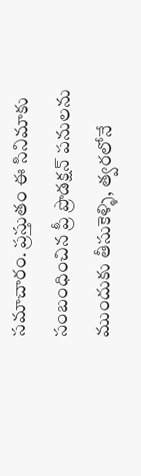సమాచారం. ప్రస్తుతం ఈ సినిమాకు సంబంధించిన ప్రీ ప్రొడక్షన్ పనులను ముందుకు తీసుకెళ్ళి, త్వరలోనే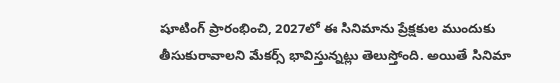షూటింగ్ ప్రారంభించి, 2027లో ఈ సినిమాను ప్రేక్షకుల ముందుకు తీసుకురావాలని మేకర్స్ భావిస్తున్నట్లు తెలుస్తోంది. అయితే సినిమా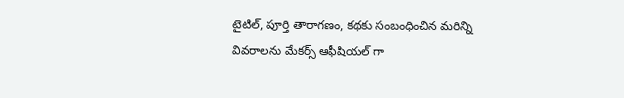టైటిల్, పూర్తి తారాగణం, కథకు సంబంధించిన మరిన్ని వివరాలను మేకర్స్ ఆఫీషియల్ గా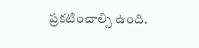ప్రకటించాల్సి ఉంది.